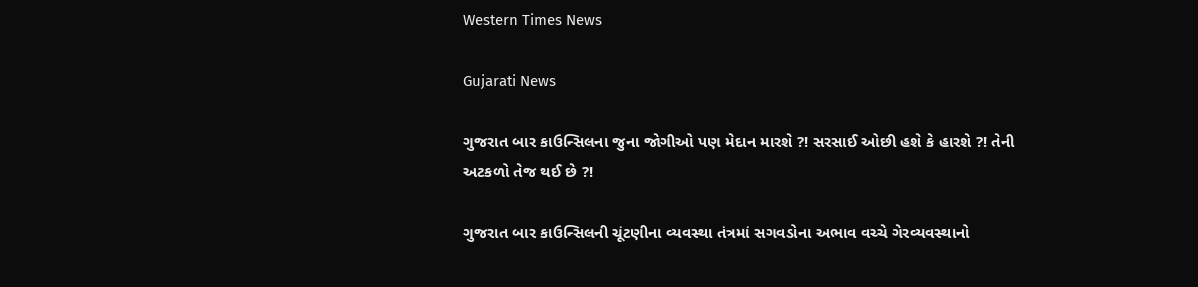Western Times News

Gujarati News

ગુજરાત બાર કાઉન્સિલના જુના જોગીઓ પણ મેદાન મારશે ?! સરસાઈ ઓછી હશે કે હારશે ?! તેની અટકળો તેજ થઈ છે ?!

ગુજરાત બાર કાઉન્સિલની ચૂંટણીના વ્યવસ્થા તંત્રમાં સગવડોના અભાવ વચ્ચે ગેરવ્યવસ્થાનો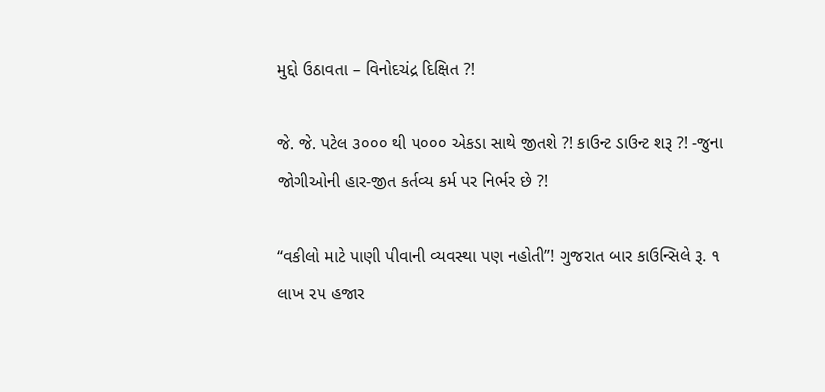મુદ્દો ઉઠાવતા – વિનોદચંદ્ર દિક્ષિત ?!

જે. જે. પટેલ ૩૦૦૦ થી ૫૦૦૦ એકડા સાથે જીતશે ?! કાઉન્ટ ડાઉન્ટ શરૂ ?! -જુના જોગીઓની હાર-જીત કર્તવ્ય કર્મ પર નિર્ભર છે ?!

“વકીલો માટે પાણી પીવાની વ્યવસ્થા પણ નહોતી”! ગુજરાત બાર કાઉન્સિલે રૂ. ૧ લાખ ૨૫ હજાર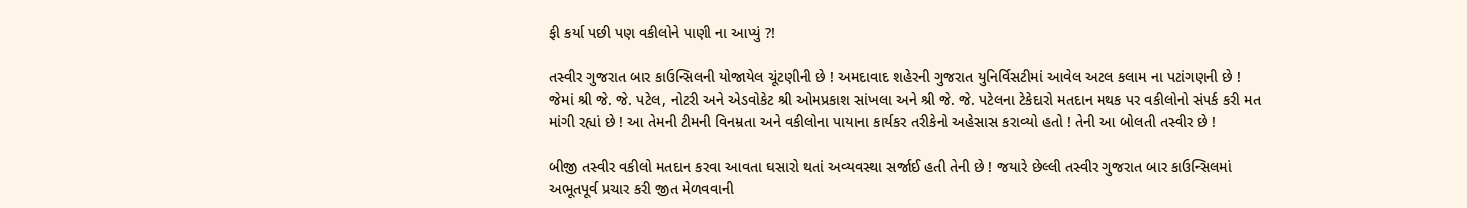ફી કર્યા પછી પણ વકીલોને પાણી ના આપ્યું ?!

તસ્વીર ગુજરાત બાર કાઉન્સિલની યોજાયેલ ચૂંટણીની છે ! અમદાવાદ શહેરની ગુજરાત યુનિર્વિસટીમાં આવેલ અટલ કલામ ના પટાંગણની છે ! જેમાં શ્રી જે. જે. પટેલ, નોટરી અને એડવોકેટ શ્રી ઓમપ્રકાશ સાંખલા અને શ્રી જે. જે. પટેલના ટેકેદારો મતદાન મથક પર વકીલોનો સંપર્ક કરી મત માંગી રહ્યાં છે ! આ તેમની ટીમની વિનમ્રતા અને વકીલોના પાયાના કાર્યકર તરીકેનો અહેસાસ કરાવ્યો હતો ! તેની આ બોલતી તસ્વીર છે !

બીજી તસ્વીર વકીલો મતદાન કરવા આવતા ઘસારો થતાં અવ્યવસ્થા સર્જાઈ હતી તેની છે ! જયારે છેલ્લી તસ્વીર ગુજરાત બાર કાઉન્સિલમાં અભૂતપૂર્વ પ્રચાર કરી જીત મેળવવાની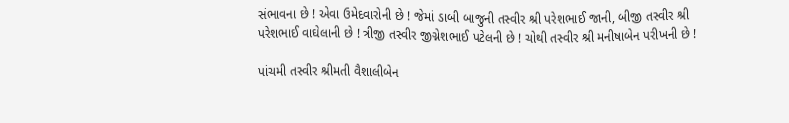સંભાવના છે ! એવા ઉમેદવારોની છે ! જેમાં ડાબી બાજુની તસ્વીર શ્રી પરેશભાઈ જાની, બીજી તસ્વીર શ્રી પરેશભાઈ વાઘેલાની છે ! ત્રીજી તસ્વીર જીગ્નેશભાઈ પટેલની છે ! ચોથી તસ્વીર શ્રી મનીષાબેન પરીખની છે !

પાંચમી તસ્વીર શ્રીમતી વૈશાલીબેન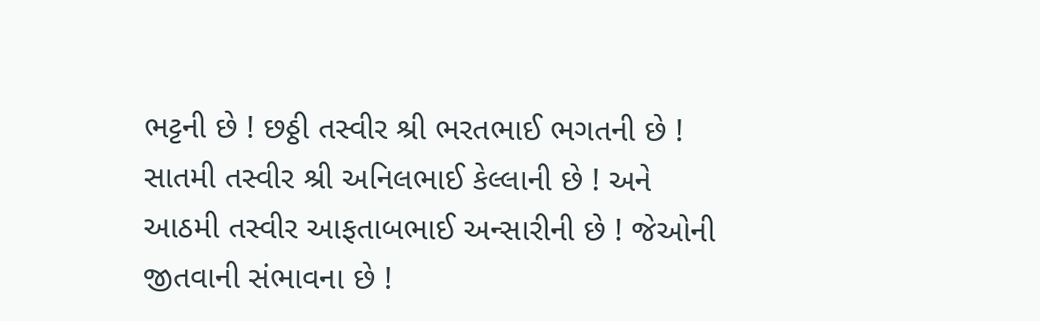ભટ્ટની છે ! છઠ્ઠી તસ્વીર શ્રી ભરતભાઈ ભગતની છે ! સાતમી તસ્વીર શ્રી અનિલભાઈ કેલ્લાની છે ! અને આઠમી તસ્વીર આફતાબભાઈ અન્સારીની છે ! જેઓની જીતવાની સંભાવના છે !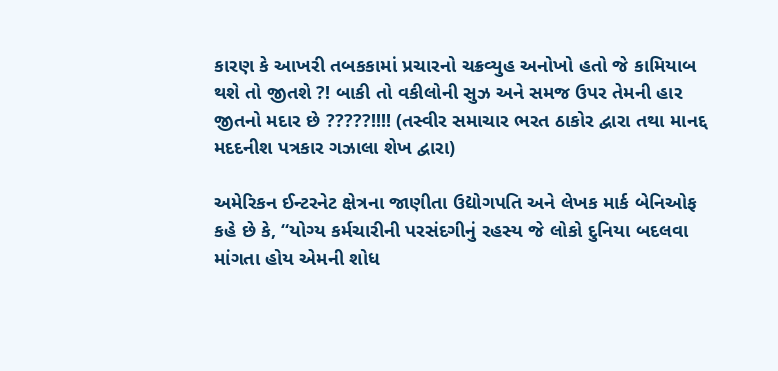કારણ કે આખરી તબકકામાં પ્રચારનો ચક્રવ્યુહ અનોખો હતો જે કામિયાબ થશે તો જીતશે ?! બાકી તો વકીલોની સુઝ અને સમજ ઉપર તેમની હાર જીતનો મદાર છે ?????!!!! (તસ્વીર સમાચાર ભરત ઠાકોર દ્વારા તથા માનદ્દ મદદનીશ પત્રકાર ગઝાલા શેખ દ્વારા)

અમેરિકન ઈન્ટરનેટ ક્ષેત્રના જાણીતા ઉદ્યોગપતિ અને લેખક માર્ક બેનિઓફ કહે છે કે, “યોગ્ય કર્મચારીની પરસંદગીનું રહસ્ય જે લોકો દુનિયા બદલવા માંગતા હોય એમની શોધ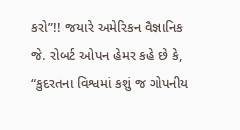કરો”!! જયારે અમેરિકન વૈજ્ઞાનિક જે. રોબર્ટ ઓપન હેમર કહે છે કે, “કુદરતના વિશ્વમાં કશું જ ગોપનીય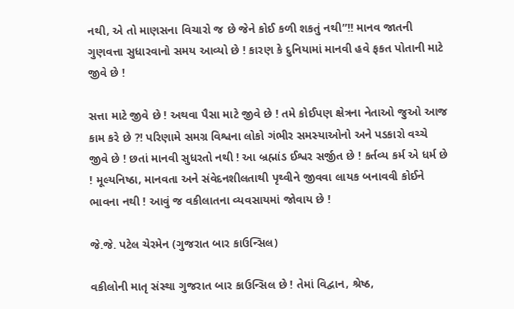નથી, એ તો માણસના વિચારો જ છે જેને કોઈ કળી શકતું નથી”!! માનવ જાતની ગુણવત્તા સુધારવાનો સમય આવ્યો છે ! કારણ કે દુનિયામાં માનવી હવે ફકત પોતાની માટે જીવે છે !

સત્તા માટે જીવે છે ! અથવા પૈસા માટે જીવે છે ! તમે કોઈપણ ક્ષેત્રના નેતાઓ જુઓ આજ કામ કરે છે ?! પરિણામે સમગ્ર વિશ્વના લોકો ગંભીર સમસ્યાઓનો અને પડકારો વચ્ચે જીવે છે ! છતાં માનવી સુધરતો નથી ! આ બ્રહ્માંડ ઈશ્વર સર્જીત છે ! કર્તવ્ય કર્મ એ ધર્મ છે ! મૂલ્યનિષ્ઠા, માનવતા અને સંવેદનશીલતાથી પૃથ્વીને જીવવા લાયક બનાવવી કોઈને ભાવના નથી ! આવું જ વકીલાતના વ્યવસાયમાં જોવાય છે !

જે.જે. પટેલ ચેરમેન (ગુજરાત બાર કાઉન્સિલ)

વકીલોની માતૃ સંસ્થા ગુજરાત બાર કાઉન્સિલ છે ! તેમાં વિદ્વાન, શ્રેષ્ઠ,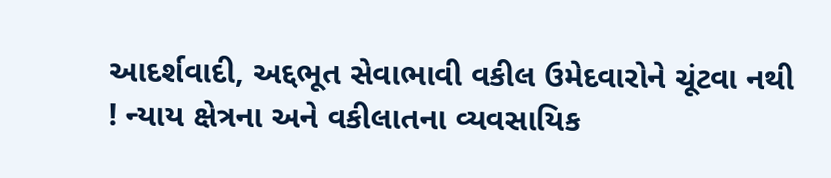આદર્શવાદી, અદ્દભૂત સેવાભાવી વકીલ ઉમેદવારોને ચૂંટવા નથી ! ન્યાય ક્ષેત્રના અને વકીલાતના વ્યવસાયિક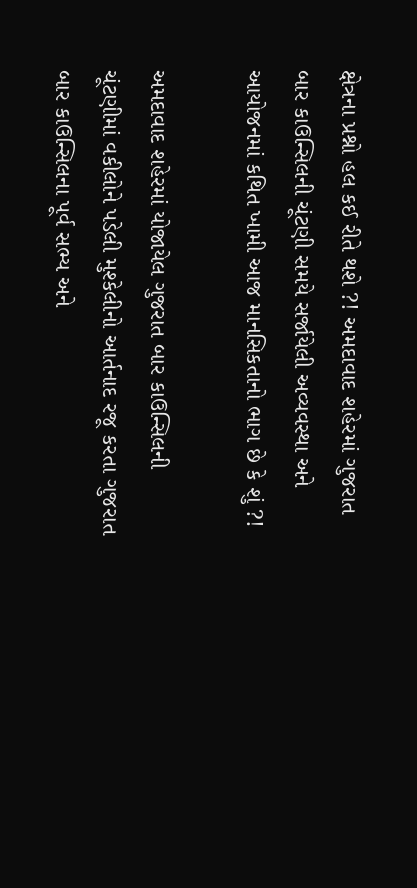ક્ષેત્રના પ્રશ્નો હલ કઈ રીતે થશે ?! અમદાવાદ શહેરમાં ગુજરાત બાર કાઉન્સિલની ચૂંટણી સમયે સર્જાયેલી અવ્યવસ્થા અને આયોજનમાં કથિત ખામી આજ માનસિકતાનો ભાગ છે કે શું ?!

અમદાવાદ શહેરમાં યોજાયેલ ગુજરાત બાર કાઉન્સિલની ચૂંટણીમાં વકીલોને પડેલી મુશ્કેલીનો આર્તનાદ રજૂ કરતા ગુજરાત બાર કાઉન્સિલના પૂર્વ સભ્ય અને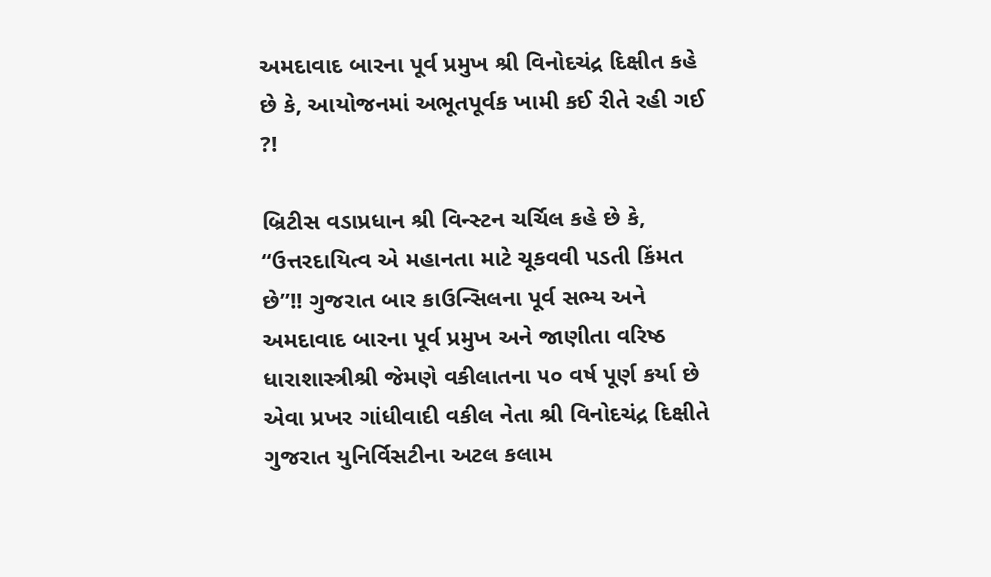અમદાવાદ બારના પૂર્વ પ્રમુખ શ્રી વિનોદચંદ્ર દિક્ષીત કહે છે કે, આયોજનમાં અભૂતપૂર્વક ખામી કઈ રીતે રહી ગઈ ?!

બ્રિટીસ વડાપ્રધાન શ્રી વિન્સ્ટન ચર્ચિલ કહે છે કે, “ઉત્તરદાયિત્વ એ મહાનતા માટે ચૂકવવી પડતી કિંમત છે”!! ગુજરાત બાર કાઉન્સિલના પૂર્વ સભ્ય અને અમદાવાદ બારના પૂર્વ પ્રમુખ અને જાણીતા વરિષ્ઠ ધારાશાસ્ત્રીશ્રી જેમણે વકીલાતના ૫૦ વર્ષ પૂર્ણ કર્યા છે એવા પ્રખર ગાંધીવાદી વકીલ નેતા શ્રી વિનોદચંદ્ર દિક્ષીતે ગુજરાત યુનિર્વિસટીના અટલ કલામ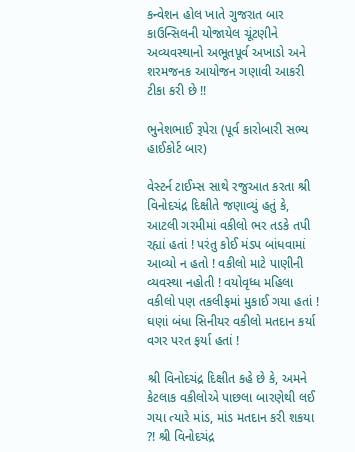કન્વેશન હોલ ખાતે ગુજરાત બાર કાઉન્સિલની યોજાયેલ ચૂંટણીને અવ્યવસ્થાનો અભૂતપૂર્વ અખાડો અને શરમજનક આયોજન ગણાવી આકરી ટીકા કરી છે !!

ભુનેશભાઈ રૂપેરા (પૂર્વ કારોબારી સભ્ય હાઈકોર્ટ બાર)

વેસ્ટર્ન ટાઈમ્સ સાથે રજુઆત કરતા શ્રી વિનોદચંદ્ર દિક્ષીતે જણાવ્યું હતું કે, આટલી ગરમીમાં વકીલો ભર તડકે તપી રહ્યાં હતાં ! પરંતુ કોઈ મંડપ બાંધવામાં આવ્યો ન હતો ! વકીલો માટે પાણીની વ્યવસ્થા નહોતી ! વયોવૃધ્ધ મહિલા વકીલો પણ તકલીફમાં મુકાઈ ગયા હતાં ! ઘણાં બંધા સિનીયર વકીલો મતદાન કર્યા વગર પરત ફર્યા હતાં !

શ્રી વિનોદચંદ્ર દિક્ષીત કહે છે કે, અમને કેટલાક વકીલોએ પાછલા બારણેથી લઈ ગયા ત્યારે માંડ, માંડ મતદાન કરી શકયા ?! શ્રી વિનોદચંદ્ર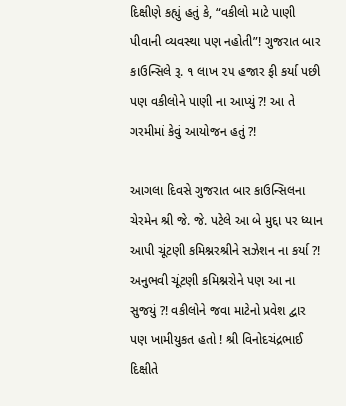દિક્ષીણે કહ્યું હતું કે, “વકીલો માટે પાણી પીવાની વ્યવસ્થા પણ નહોતી”! ગુજરાત બાર કાઉન્સિલે રૂ. ૧ લાખ ૨૫ હજાર ફી કર્યા પછી પણ વકીલોને પાણી ના આપ્યું ?! આ તે ગરમીમાં કેવું આયોજન હતું ?!

આગલા દિવસે ગુજરાત બાર કાઉન્સિલના ચેરમેન શ્રી જે. જે. પટેલે આ બે મુદ્દા પર ધ્યાન આપી ચૂંટણી કમિશ્નરશ્રીને સઝેશન ના કર્યા ?! અનુભવી ચૂંટણી કમિશ્નરોને પણ આ ના સુજયું ?! વકીલોને જવા માટેનો પ્રવેશ દ્વાર પણ ખામીયુકત હતો ! શ્રી વિનોદચંદ્રભાઈ દિક્ષીતે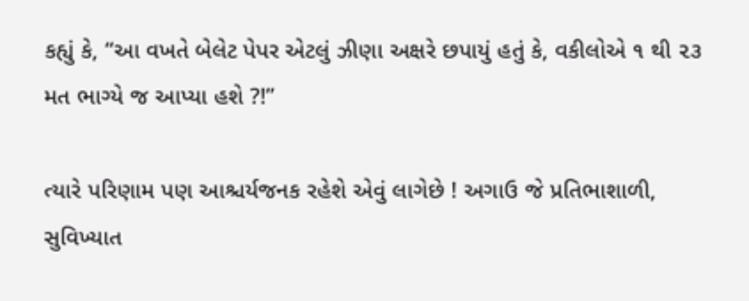કહ્યું કે, “આ વખતે બેલેટ પેપર એટલું ઝીણા અક્ષરે છપાયું હતું કે, વકીલોએ ૧ થી ૨૩ મત ભાગ્યે જ આપ્યા હશે ?!”

ત્યારે પરિણામ પણ આશ્ચર્યજનક રહેશે એવું લાગેછે ! અગાઉ જે પ્રતિભાશાળી, સુવિખ્યાત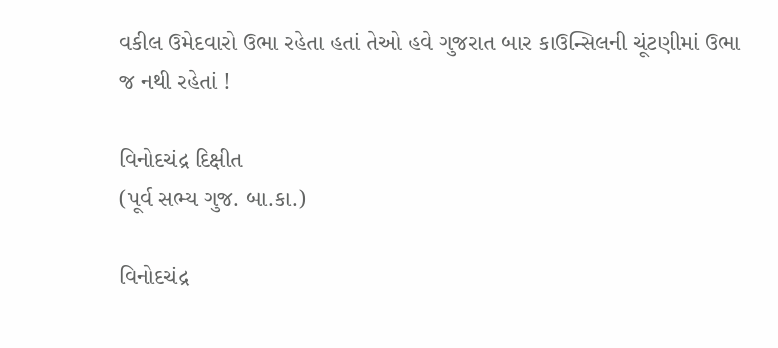વકીલ ઉમેદવારો ઉભા રહેતા હતાં તેઓ હવે ગુજરાત બાર કાઉન્સિલની ચૂંટણીમાં ઉભા જ નથી રહેતાં !

વિનોદચંદ્ર દિક્ષીત
(પૂર્વ સભ્ય ગુજ. બા.કા.)

વિનોદચંદ્ર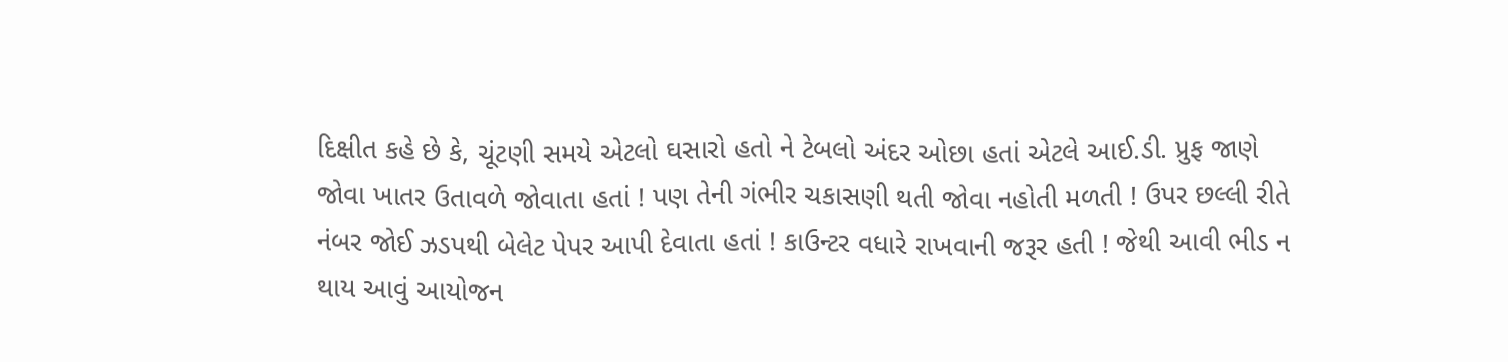દિક્ષીત કહે છે કે, ચૂંટણી સમયે એટલો ઘસારો હતો ને ટેબલો અંદર ઓછા હતાં એટલે આઈ.ડી. પ્રુફ જાણે જોવા ખાતર ઉતાવળે જોવાતા હતાં ! પણ તેની ગંભીર ચકાસણી થતી જોવા નહોતી મળતી ! ઉપર છલ્લી રીતે નંબર જોઈ ઝડપથી બેલેટ પેપર આપી દેવાતા હતાં ! કાઉન્ટર વધારે રાખવાની જરૂર હતી ! જેથી આવી ભીડ ન થાય આવું આયોજન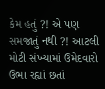કેમ હતું ?! એ પણ સમજાતું નથી ?! આટલી મોટી સંખ્યામાં ઉમેદવારો ઉભા રહ્યાં છતાં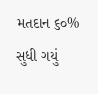મતદાન ૬૦% સુધી ગયું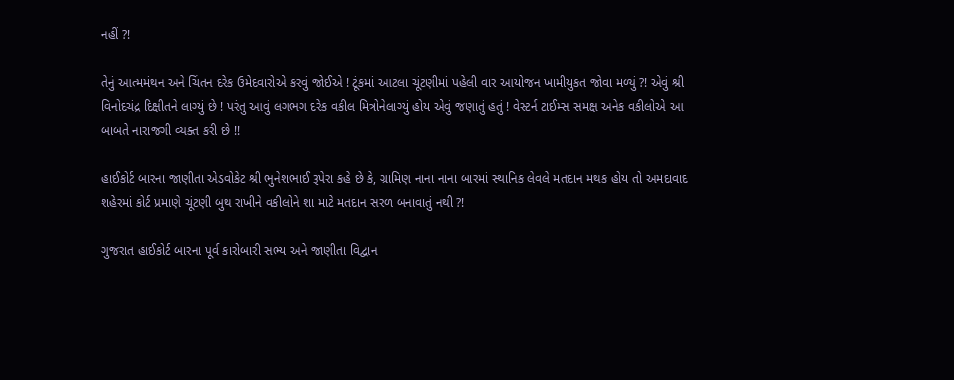નહીં ?!

તેનું આત્મમંથન અને ચિંતન દરેક ઉમેદવારોએ કરવું જોઈએ ! ટૂંકમાં આટલા ચૂંટણીમાં પહેલી વાર આયોજન ખામીયુકત જોવા મળ્યું ?! એવું શ્રી વિનોદચંદ્ર દિક્ષીતને લાગ્યું છે ! પરંતુ આવું લગભગ દરેક વકીલ મિત્રોનેલાગ્યું હોય એવું જણાતું હતું ! વેસ્ટર્ન ટાઈમ્સ સમક્ષ અનેક વકીલોએ આ બાબતે નારાજગી વ્યક્ત કરી છે !!

હાઈકોર્ટ બારના જાણીતા એડવોકેટ શ્રી ભુનેશભાઈ રૂપેરા કહે છે કે, ગ્રામિણ નાના નાના બારમાં સ્થાનિક લેવલે મતદાન મથક હોય તો અમદાવાદ શહેરમાં કોર્ટ પ્રમાણે ચૂંટણી બુથ રાખીને વકીલોને શા માટે મતદાન સરળ બનાવાતું નથી ?!

ગુજરાત હાઈકોર્ટ બારના પૂર્વ કારોબારી સભ્ય અને જાણીતા વિદ્વાન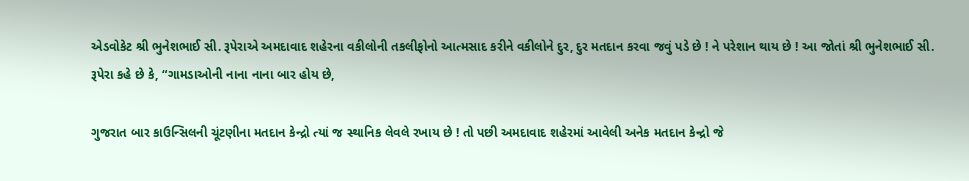એડવોકેટ શ્રી ભુનેશભાઈ સી. રૂપેરાએ અમદાવાદ શહેરના વકીલોની તકલીફોનો આત્મસાદ કરીને વકીલોને દુર, દુર મતદાન કરવા જવું પડે છે ! ને પરેશાન થાય છે ! આ જોતાં શ્રી ભુનેશભાઈ સી. રૂપેરા કહે છે કે, “ગામડાઓની નાના નાના બાર હોય છે,

ગુજરાત બાર કાઉન્સિલની ચૂંટણીના મતદાન કેન્દ્રો ત્યાં જ સ્થાનિક લેવલે રખાય છે ! તો પછી અમદાવાદ શહેરમાં આવેલી અનેક મતદાન કેન્દ્રો જે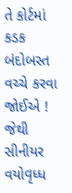તે કોર્ટમાં કડક બંદોબસ્ત વચ્ચે કરવા જોઈએ ! જેથી સીનીયર વયોવૃધ્ધ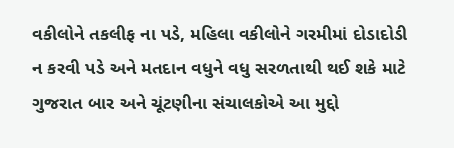વકીલોને તકલીફ ના પડે, મહિલા વકીલોને ગરમીમાં દોડાદોડી ન કરવી પડે અને મતદાન વધુને વધુ સરળતાથી થઈ શકે માટે ગુજરાત બાર અને ચૂંટણીના સંચાલકોએ આ મુદ્દો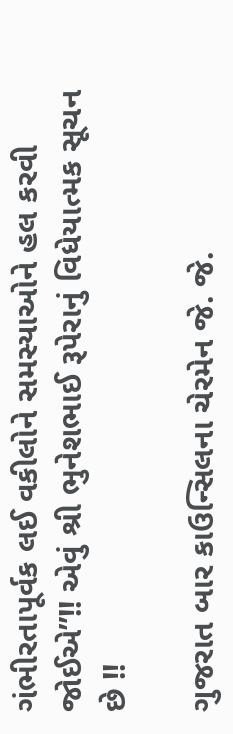ગંભીરતાપૂર્વક લઈ વકીલોને સમસ્યાઓને હલ કરવી જોઈએ”!! એવું શ્રી ભુનેશભાઈ રૂપેરાનું વિધેયાત્મક સૂચન છે !!

ગુજરાત બાર કાઉન્સિલના ચેરમેન જે. જે.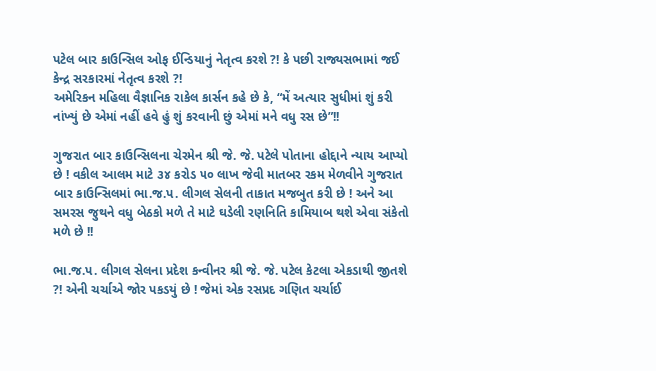પટેલ બાર કાઉન્સિલ ઓફ ઈન્ડિયાનું નેતૃત્વ કરશે ?! કે પછી રાજ્યસભામાં જઈ કેન્દ્ર સરકારમાં નેતૃત્વ કરશે ?!
અમેરિકન મહિલા વૈજ્ઞાનિક રાકેલ કાર્સન કહે છે કે, “મેં અત્યાર સુધીમાં શું કરી નાંખ્યું છે એમાં નહીં હવે હું શું કરવાની છું એમાં મને વધુ રસ છે”!!

ગુજરાત બાર કાઉન્સિલના ચેરમેન શ્રી જે. જે. પટેલે પોતાના હોદ્દાને ન્યાય આપ્યો છે ! વકીલ આલમ માટે ૩૪ કરોડ ૫૦ લાખ જેવી માતબર રકમ મેળવીને ગુજરાત બાર કાઉન્સિલમાં ભા.જ.પ. લીગલ સેલની તાકાત મજબુત કરી છે ! અને આ સમરસ જુથને વધુ બેઠકો મળે તે માટે ઘડેલી રણનિતિ કામિયાબ થશે એવા સંકેતો મળે છે !!

ભા.જ.પ. લીગલ સેલના પ્રદેશ કન્વીનર શ્રી જે. જે. પટેલ કેટલા એકડાથી જીતશે ?! એની ચર્ચાએ જોર પકડયું છે ! જેમાં એક રસપ્રદ ગણિત ચર્ચાઈ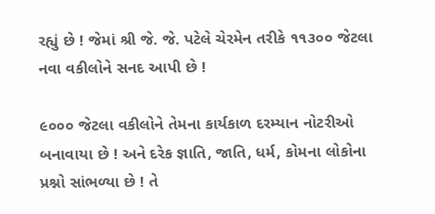રહ્યું છે ! જેમાં શ્રી જે. જે. પટેલે ચેરમેન તરીકે ૧૧૩૦૦ જેટલા નવા વકીલોને સનદ આપી છે !

૯૦૦૦ જેટલા વકીલોને તેમના કાર્યકાળ દરમ્યાન નોટરીઓ બનાવાયા છે ! અને દરેક જ્ઞાતિ, જાતિ, ધર્મ, કોમના લોકોના પ્રશ્નો સાંભળ્યા છે ! તે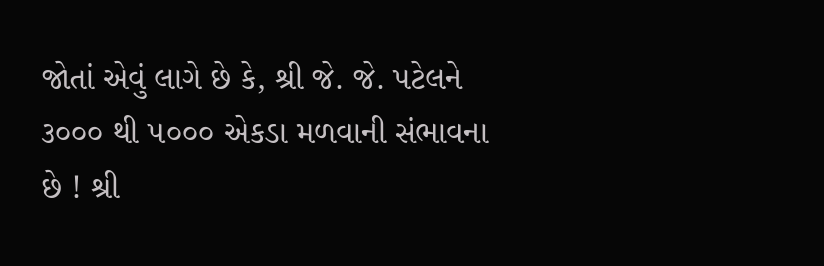જોતાં એવું લાગે છે કે, શ્રી જે. જે. પટેલને ૩૦૦૦ થી ૫૦૦૦ એકડા મળવાની સંભાવના છે ! શ્રી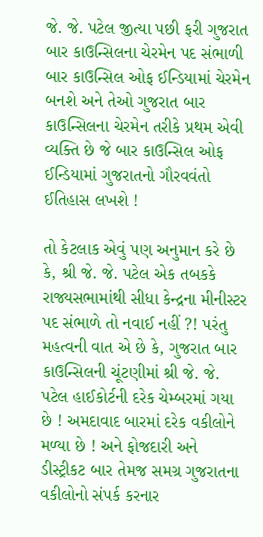જે. જે. પટેલ જીત્યા પછી ફરી ગુજરાત બાર કાઉન્સિલના ચેરમેન પદ સંભાળી બાર કાઉન્સિલ ઓફ ઈન્ડિયામાં ચેરમેન બનશે અને તેઓ ગુજરાત બાર કાઉન્સિલના ચેરમેન તરીકે પ્રથમ એવી વ્યક્તિ છે જે બાર કાઉન્સિલ ઓફ ઈન્ડિયામાં ગુજરાતનો ગૌરવવંતો ઈતિહાસ લખશે !

તો કેટલાક એવું પણ અનુમાન કરે છે કે, શ્રી જે. જે. પટેલ એક તબકકે રાજ્યસભામાંથી સીધા કેન્દ્રના મીનીસ્ટર પદ સંભાળે તો નવાઈ નહીં ?! પરંતુ મહત્વની વાત એ છે કે, ગુજરાત બાર કાઉન્સિલની ચૂંટણીમાં શ્રી જે. જે. પટેલ હાઈકોર્ટની દરેક ચેમ્બરમાં ગયા છે ! અમદાવાદ બારમાં દરેક વકીલોને મળ્યા છે ! અને ફોજદારી અને ડીસ્ટ્રીકટ બાર તેમજ સમગ્ર ગુજરાતના વકીલોનો સંપર્ક કરનાર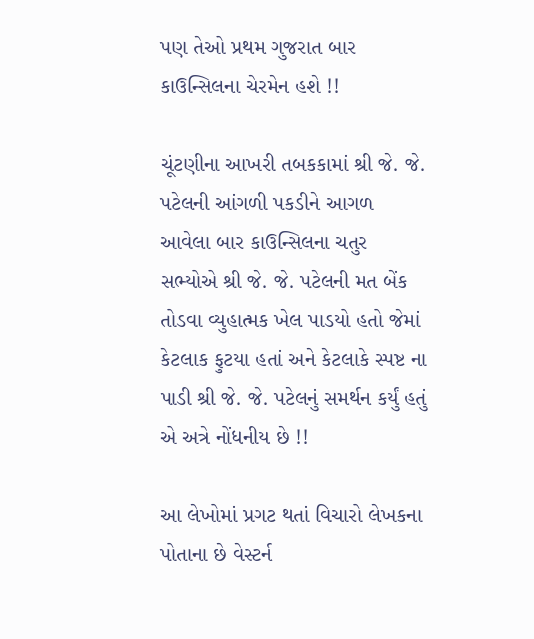પણ તેઓ પ્રથમ ગુજરાત બાર કાઉન્સિલના ચેરમેન હશે !!

ચૂંટણીના આખરી તબકકામાં શ્રી જે. જે. પટેલની આંગળી પકડીને આગળ આવેલા બાર કાઉન્સિલના ચતુર સભ્યોએ શ્રી જે. જે. પટેલની મત બેંક તોડવા વ્યુહાત્મક ખેલ પાડયો હતો જેમાં કેટલાક ફુટયા હતાં અને કેટલાકે સ્પષ્ટ ના પાડી શ્રી જે. જે. પટેલનું સમર્થન કર્યું હતું એ અત્રે નોંધનીય છે !!

આ લેખોમાં પ્રગટ થતાં વિચારો લેખકના પોતાના છે વેસ્ટર્ન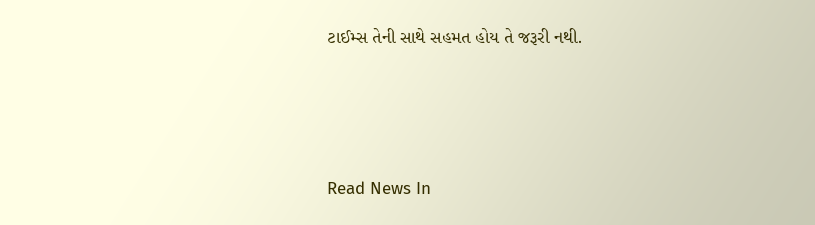ટાઈમ્સ તેની સાથે સહમત હોય તે જરૂરી નથી.




Read News In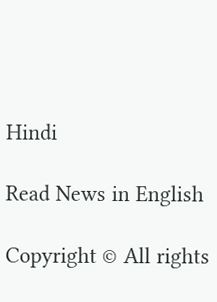Hindi

Read News in English

Copyright © All rights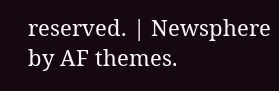reserved. | Newsphere by AF themes.